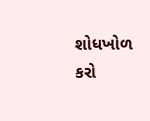શોધખોળ કરો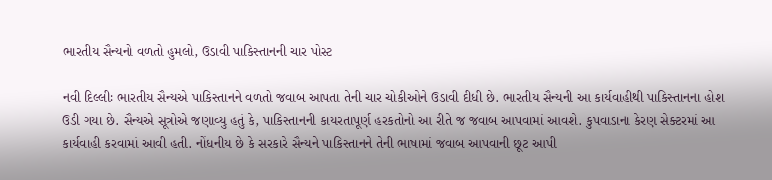ભારતીય સૈન્યનો વળતો હુમલો, ઉડાવી પાકિસ્તાનની ચાર પોસ્ટ

નવી દિલ્લીઃ ભારતીય સૈન્યએ પાકિસ્તાનને વળતો જવાબ આપતા તેની ચાર ચોકીઓને ઉડાવી દીધી છે. ભારતીય સૈન્યની આ કાર્યવાહીથી પાકિસ્તાનના હોશ ઉડી ગયા છે. સૈન્યએ સૂત્રોએ જણાવ્યુ હતું કે, પાકિસ્તાનની કાયરતાપૂર્ણ હરકતોનો આ રીતે જ જવાબ આપવામાં આવશે. કુપવાડાના કેરણ સેક્ટરમાં આ કાર્યવાહી કરવામાં આવી હતી. નોંધનીય છે કે સરકારે સૈન્યને પાકિસ્તાનને તેની ભાષામાં જવાબ આપવાની છૂટ આપી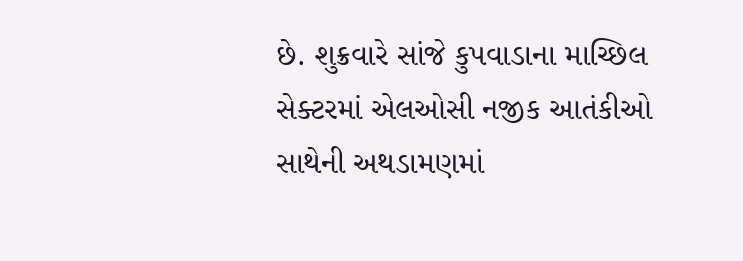છે. શુક્રવારે સાંજે કુપવાડાના માચ્છિલ સેક્ટરમાં એલઓસી નજીક આતંકીઓ સાથેની અથડામણમાં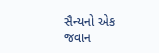સૈન્યનો એક જવાન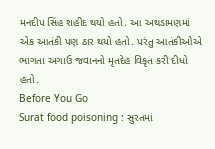મનદીપ સિંહ શહીદ થયો હતો. આ અથડામણમાં એક આતંકી પણ ઠાર થયો હતો. પરંતુ આતંકીઓએ ભાગતા અગાઉ જવાનનો મૃતદેહ વિકૃત કરી દીધો હતો.
Before You Go
Surat food poisoning : સુરતમાં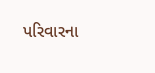પરિવારના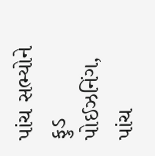પાંચ સભ્યોને ફુડ પોઈઝનિંગ, પાંચ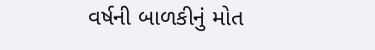વર્ષની બાળકીનું મોત